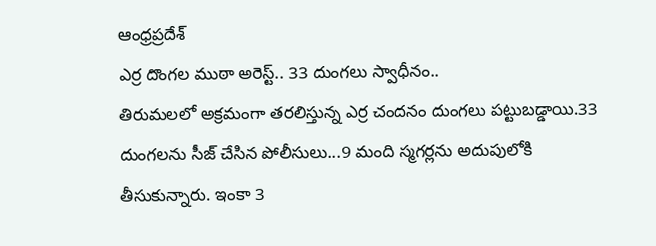ఆంధ్రప్రదేశ్
ఎర్ర దొంగల ముఠా అరెస్ట్.. 33 దుంగలు స్వాధీనం..
తిరుమలలో అక్రమంగా తరలిస్తున్న ఎర్ర చందనం దుంగలు పట్టుబడ్డాయి.33 దుంగలను సీజ్ చేసిన పోలీసులు...9 మంది స్మగర్లను అదుపులోకి తీసుకున్నారు. ఇంకా 3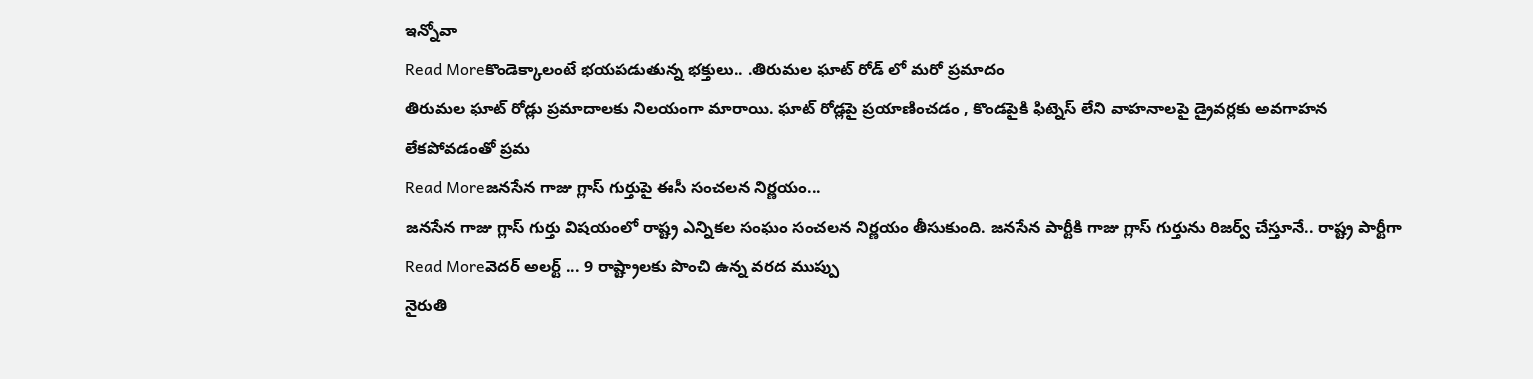ఇన్నోవా
Read Moreకొండెక్కాలంటే భయపడుతున్న భక్తులు.. .తిరుమల ఘాట్ రోడ్ లో మరో ప్రమాదం
తిరుమల ఘాట్ రోడ్లు ప్రమాదాలకు నిలయంగా మారాయి. ఘాట్ రోడ్లపై ప్రయాణించడం , కొండపైకి ఫిట్నెస్ లేని వాహనాలపై డ్రైవర్లకు అవగాహన లేకపోవడంతో ప్రమ
Read Moreజనసేన గాజు గ్లాస్ గుర్తుపై ఈసీ సంచలన నిర్ణయం...
జనసేన గాజు గ్లాస్ గుర్తు విషయంలో రాష్ట్ర ఎన్నికల సంఘం సంచలన నిర్ణయం తీసుకుంది. జనసేన పార్టీకి గాజు గ్లాస్ గుర్తును రిజర్వ్ చేస్తూనే.. రాష్ట్ర పార్టీగా
Read Moreవెదర్ అలర్ట్ ... 9 రాష్ట్రాలకు పొంచి ఉన్న వరద ముప్పు
నైరుతి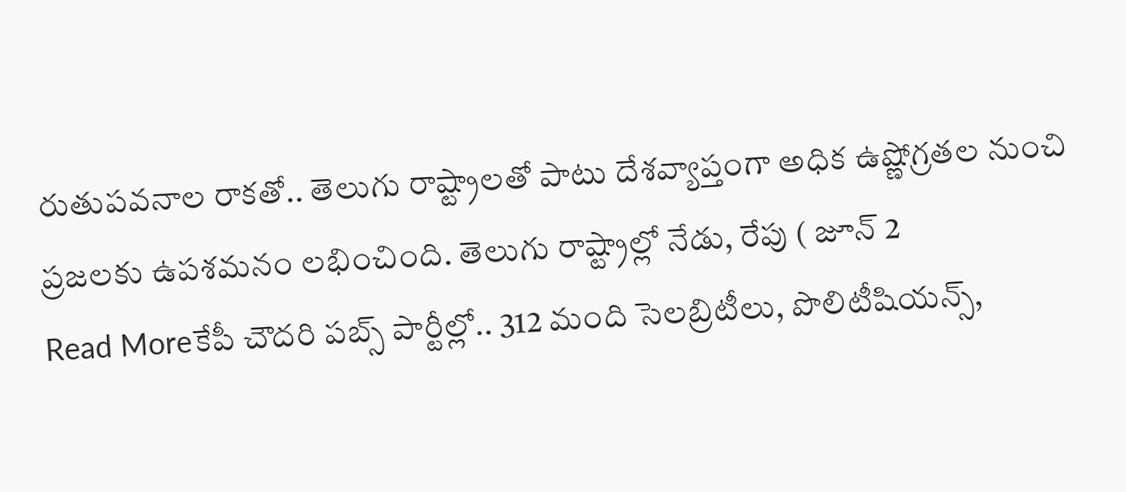రుతుపవనాల రాకతో.. తెలుగు రాష్ట్రాలతో పాటు దేశవ్యాప్తంగా అధిక ఉష్ణోగ్రతల నుంచి ప్రజలకు ఉపశమనం లభించింది. తెలుగు రాష్ట్రాల్లో నేడు, రేపు ( జూన్ 2
Read Moreకేపీ చౌదరి పబ్స్ పార్టీల్లో.. 312 మంది సెలబ్రిటీలు, పొలిటీషియన్స్,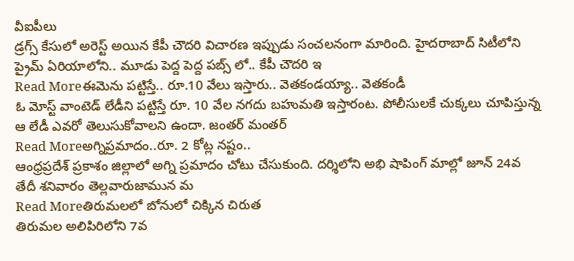వీఐపీలు
డ్రగ్స్ కేసులో అరెస్ట్ అయిన కేపీ చౌదరి విచారణ ఇప్పుడు సంచలనంగా మారింది. హైదరాబాద్ సిటీలోని ప్రైమ్ ఏరియాలోని.. మూడు పెద్ద పెద్ద పబ్స్ లో.. కేపీ చౌదరి ఇ
Read Moreఈమెను పట్టిస్తే.. రూ.10 వేలు ఇస్తారు.. వెతకండయ్యా.. వెతకండీ
ఓ మోస్ట్ వాంటెడ్ లేడీని పట్టిస్తే రూ. 10 వేల నగదు బహుమతి ఇస్తారంట. పోలీసులకే చుక్కలు చూపిస్తున్న ఆ లేడీ ఎవరో తెలుసుకోవాలని ఉందా. జంతర్ మంతర్
Read Moreఅగ్నిప్రమాదం..రూ. 2 కోట్ల నష్టం..
ఆంధ్రప్రదేశ్ ప్రకాశం జిల్లాలో అగ్ని ప్రమాదం చోటు చేసుకుంది. దర్శిలోని అభి షాపింగ్ మాల్లో జూన్ 24వ తేదీ శనివారం తెల్లవారుజామున మ
Read Moreతిరుమలలో బోనులో చిక్కిన చిరుత
తిరుమల అలిపిరిలోని 7వ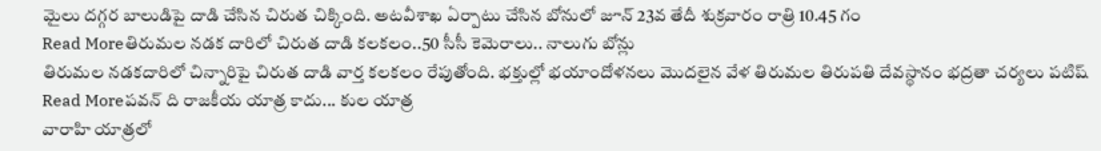మైలు దగ్గర బాలుడిపై దాడి చేసిన చిరుత చిక్కింది. అటవీశాఖ ఏర్పాటు చేసిన బోనులో జూన్ 23వ తేదీ శుక్రవారం రాత్రి 10.45 గం
Read Moreతిరుమల నడక దారిలో చిరుత దాడి కలకలం..50 సీసీ కెమెరాలు.. నాలుగు బోన్లు
తిరుమల నడకదారిలో చిన్నారిపై చిరుత దాడి వార్త కలకలం రేపుతోంది. భక్తుల్లో భయాందోళనలు మొదలైన వేళ తిరుమల తిరుపతి దేవస్థానం భద్రతా చర్యలు పటిష్
Read Moreపవన్ ది రాజకీయ యాత్ర కాదు... కుల యాత్ర
వారాహి యాత్రలో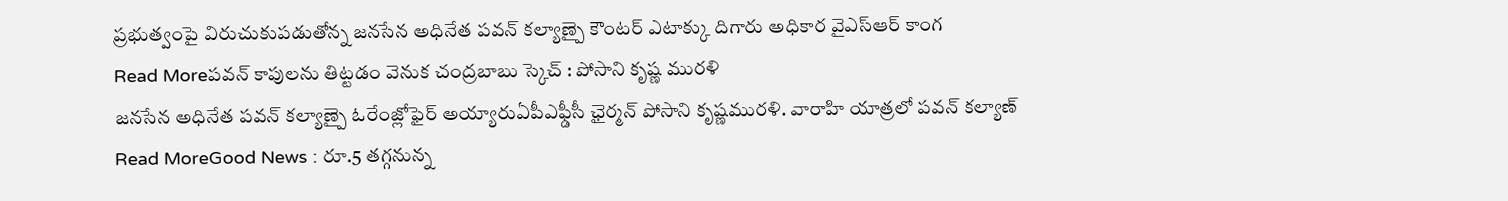ప్రభుత్వంపై విరుచుకుపడుతోన్న జనసేన అధినేత పవన్ కల్యాణ్పై కౌంటర్ ఎటాక్కు దిగారు అధికార వైఎస్ఆర్ కాంగ
Read Moreపవన్ కాపులను తిట్టడం వెనుక చంద్రబాబు స్కెచ్ : పోసాని కృష్ణ మురళి
జనసేన అధినేత పవన్ కల్యాణ్పై ఓరేంజ్లోఫైర్ అయ్యారుఏపీఎఫ్డీసీ ఛైర్మన్ పోసాని కృష్ణమురళి. వారాహి యాత్రలో పవన్ కల్యాణ్
Read MoreGood News : రూ.5 తగ్గనున్న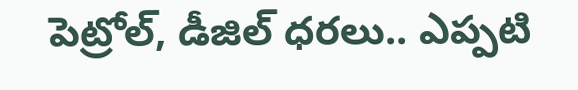పెట్రోల్, డీజిల్ ధరలు.. ఎప్పటి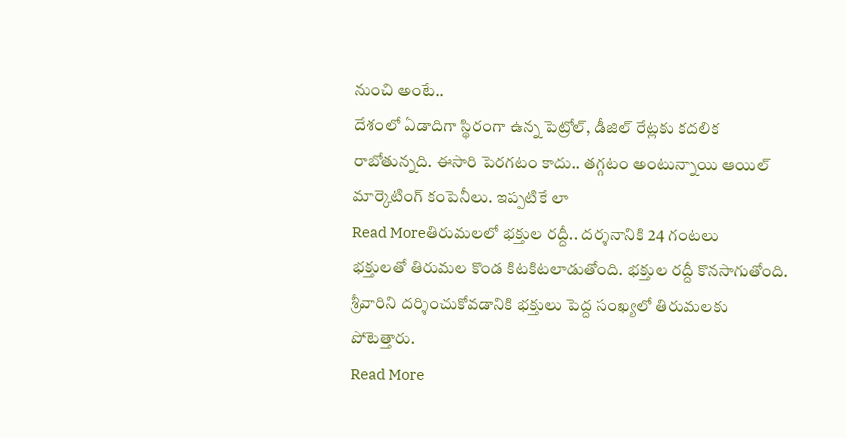నుంచి అంటే..
దేశంలో ఏడాదిగా స్థిరంగా ఉన్న పెట్రోల్, డీజిల్ రేట్లకు కదలిక రాబోతున్నది. ఈసారి పెరగటం కాదు.. తగ్గటం అంటున్నాయి ఆయిల్ మార్కెటింగ్ కంపెనీలు. ఇప్పటికే లా
Read Moreతిరుమలలో భక్తుల రద్దీ.. దర్శనానికి 24 గంటలు
భక్తులతో తిరుమల కొండ కిటకిటలాడుతోంది. భక్తుల రద్దీ కొనసాగుతోంది. శ్రీవారిని దర్శించుకోవడానికి భక్తులు పెద్ద సంఖ్యలో తిరుమలకు పోటెత్తారు.
Read More